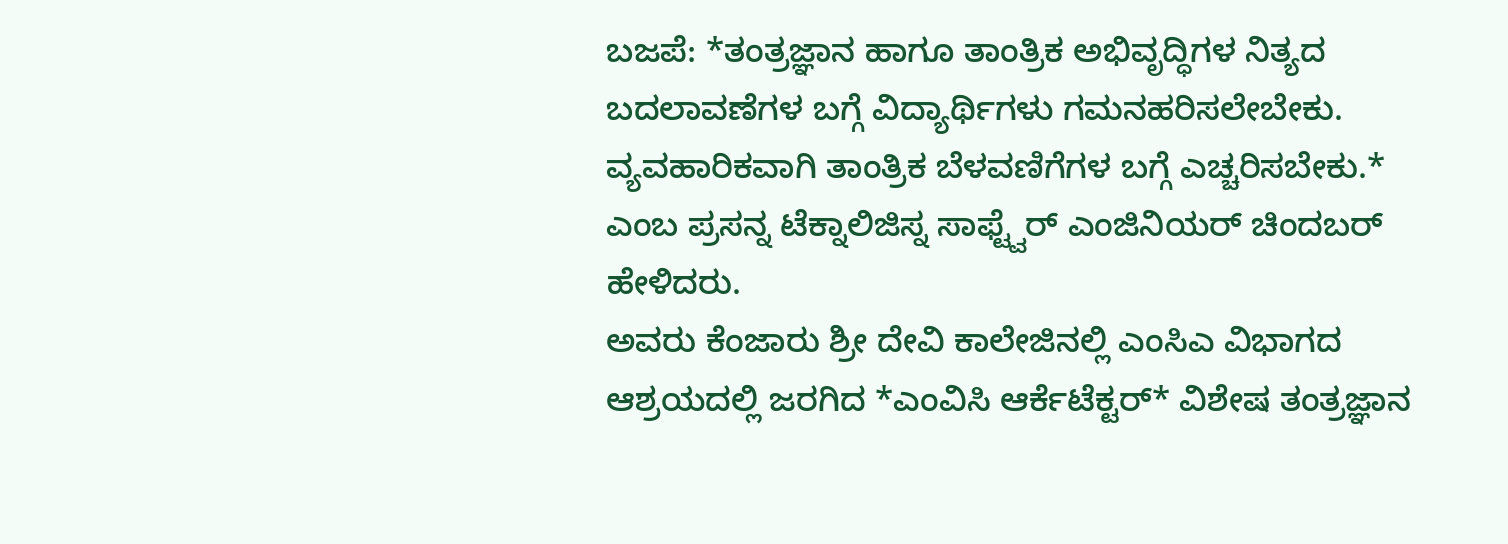ಬಜಪೆ: *ತಂತ್ರಜ್ಞಾನ ಹಾಗೂ ತಾಂತ್ರಿಕ ಅಭಿವೃದ್ಧಿಗಳ ನಿತ್ಯದ ಬದಲಾವಣೆಗಳ ಬಗ್ಗೆ ವಿದ್ಯಾರ್ಥಿಗಳು ಗಮನಹರಿಸಲೇಬೇಕು. ವ್ಯವಹಾರಿಕವಾಗಿ ತಾಂತ್ರಿಕ ಬೆಳವಣಿಗೆಗಳ ಬಗ್ಗೆ ಎಚ್ಚರಿಸಬೇಕು.* ಎಂಬ ಪ್ರಸನ್ನ ಟೆಕ್ನಾಲಿಜಿಸ್ನ ಸಾಫ್ಟ್ವೆರ್ ಎಂಜಿನಿಯರ್ ಚಿಂದಬರ್ ಹೇಳಿದರು.
ಅವರು ಕೆಂಜಾರು ಶ್ರೀ ದೇವಿ ಕಾಲೇಜಿನಲ್ಲಿ ಎಂಸಿಎ ವಿಭಾಗದ ಆಶ್ರಯದಲ್ಲಿ ಜರಗಿದ *ಎಂವಿಸಿ ಆರ್ಕೆಟೆಕ್ಟರ್* ವಿಶೇಷ ತಂತ್ರಜ್ಞಾನ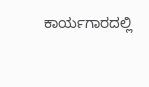ಕಾರ್ಯಗಾರದಲ್ಲಿ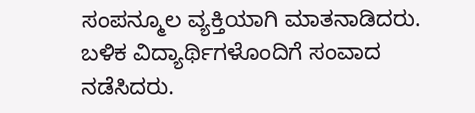ಸಂಪನ್ಮೂಲ ವ್ಯಕ್ತಿಯಾಗಿ ಮಾತನಾಡಿದರು. ಬಳಿಕ ವಿದ್ಯಾರ್ಥಿಗಳೊಂದಿಗೆ ಸಂವಾದ ನಡೆಸಿದರು.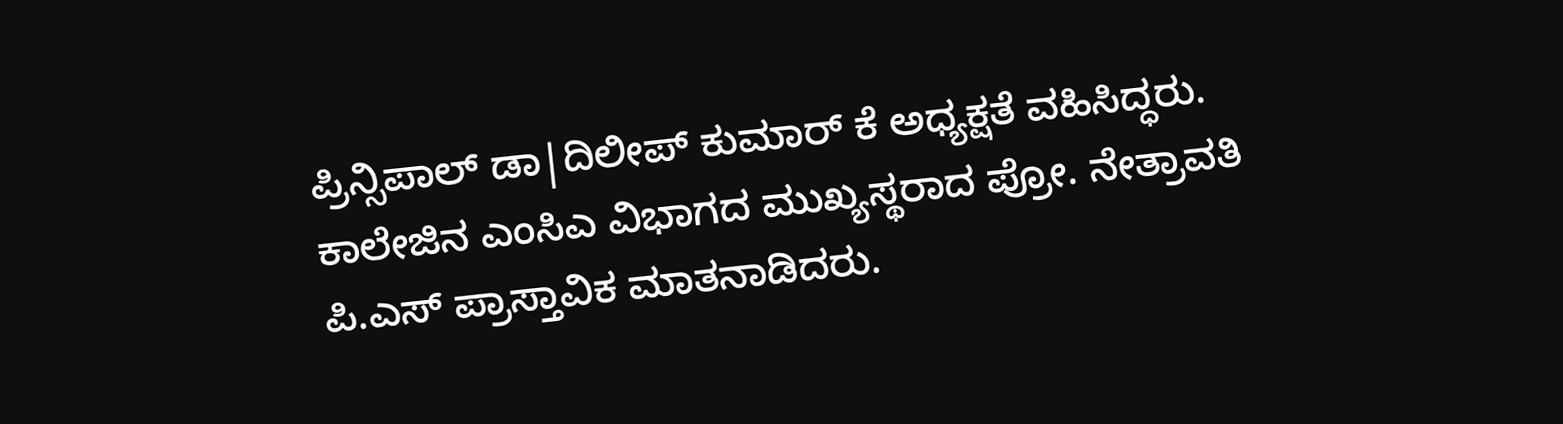ಪ್ರಿನ್ಸಿಪಾಲ್ ಡಾ|ದಿಲೀಪ್ ಕುಮಾರ್ ಕೆ ಅಧ್ಯಕ್ಷತೆ ವಹಿಸಿದ್ಧರು. ಕಾಲೇಜಿನ ಎಂಸಿಎ ವಿಭಾಗದ ಮುಖ್ಯಸ್ಥರಾದ ಪ್ರೋ. ನೇತ್ರಾವತಿ ಪಿ.ಎಸ್ ಪ್ರಾಸ್ತಾವಿಕ ಮಾತನಾಡಿದರು.